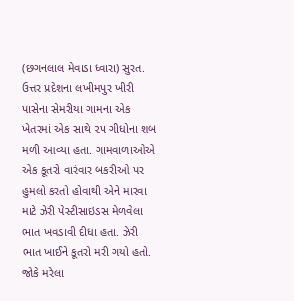(છગનલાલ મેવાડા ધ્વારા) સુરત.
ઉત્તર પ્રદેશના લખીમપુર ખીરી પાસેના સેમરીયા ગામના એક ખેતરમાં એક સાથે ૨૫ ગીધોના શબ મળી આવ્યા હતા. ગામવાળાઓએ એક કૂતરો વારંવાર બકરીઓ પર હુમલો કરતો હોવાથી એને મારવા માટે ઝેરી પેસ્ટીસાઇડસ મેળવેલા ભાત ખવડાવી દીધા હતા. ઝેરી ભાત ખાઈને કૂતરો મરી ગયો હતો.
જોકે મરેલા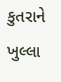કુતરાને ખુલ્લા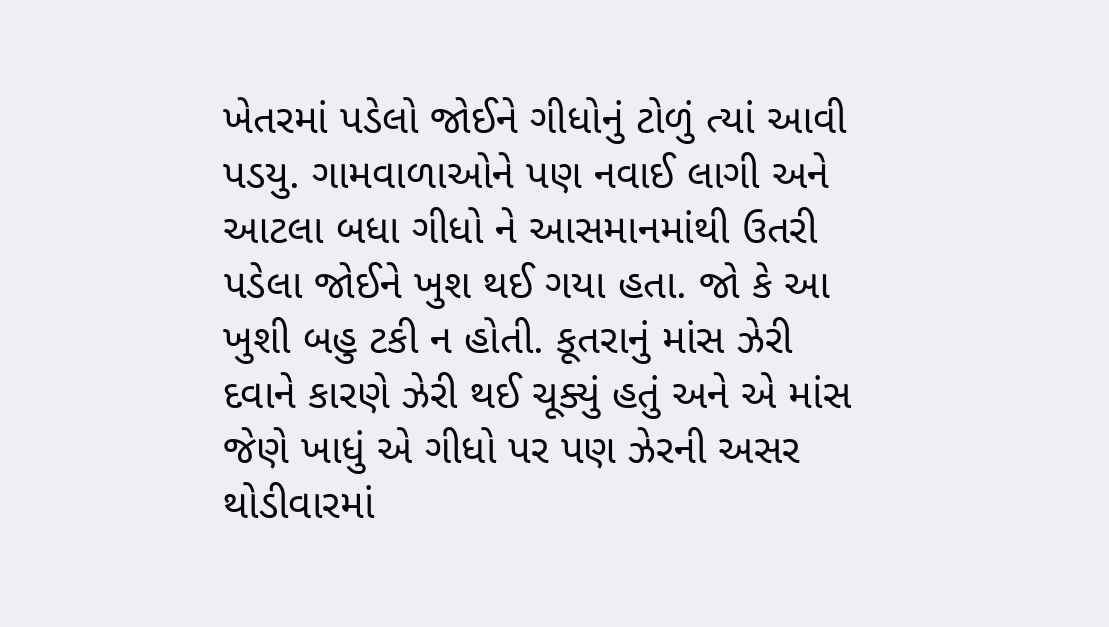ખેતરમાં પડેલો જોઈને ગીધોનું ટોળું ત્યાં આવી પડયુ. ગામવાળાઓને પણ નવાઈ લાગી અને આટલા બધા ગીધો ને આસમાનમાંથી ઉતરી પડેલા જોઈને ખુશ થઈ ગયા હતા. જો કે આ ખુશી બહુ ટકી ન હોતી. કૂતરાનું માંસ ઝેરી દવાને કારણે ઝેરી થઈ ચૂક્યું હતું અને એ માંસ જેણે ખાધું એ ગીધો પર પણ ઝેરની અસર થોડીવારમાં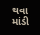થવા માંડી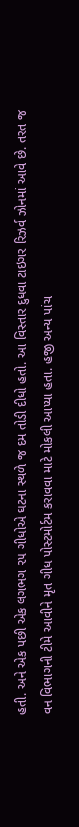હતી. અને એક પછી એક લગભગ ૨૫ ગીધોએ ઘટના સ્થળે જ દમ તોડી દીધો હતો. આ વિસ્તાર દુધવા ટાઇગર રિઝર્વ ઝોનમાં આવે છે. તરત જ વન વિભાગની ટીમે આવીને મૃત ગીધ પોસ્ટમોર્ટમ કરાવવા માટે મોકલી આપ્યા હતા. હજી અન્ય પાંચ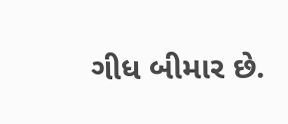ગીધ બીમાર છે.